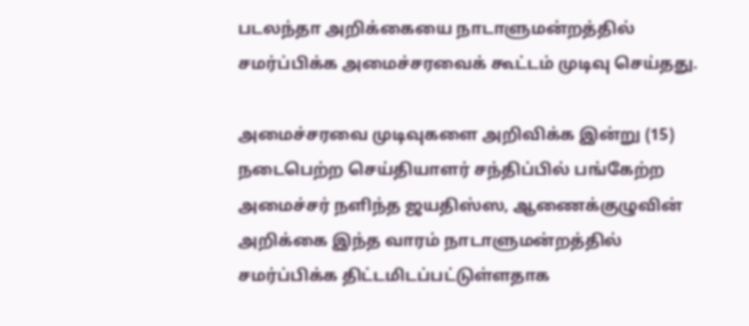படலந்தா அறிக்கையை நாடாளுமன்றத்தில் சமர்ப்பிக்க அமைச்சரவைக் கூட்டம் முடிவு செய்தது.

அமைச்சரவை முடிவுகளை அறிவிக்க இன்று (15) நடைபெற்ற செய்தியாளர் சந்திப்பில் பங்கேற்ற அமைச்சர் நளிந்த ஜயதிஸ்ஸ, ஆணைக்குழுவின் அறிக்கை இந்த வாரம் நாடாளுமன்றத்தில் சமர்ப்பிக்க திட்டமிடப்பட்டுள்ளதாக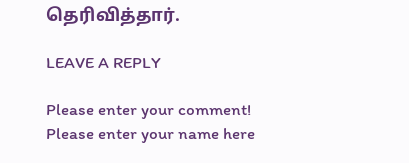தெரிவித்தார்.

LEAVE A REPLY

Please enter your comment!
Please enter your name here